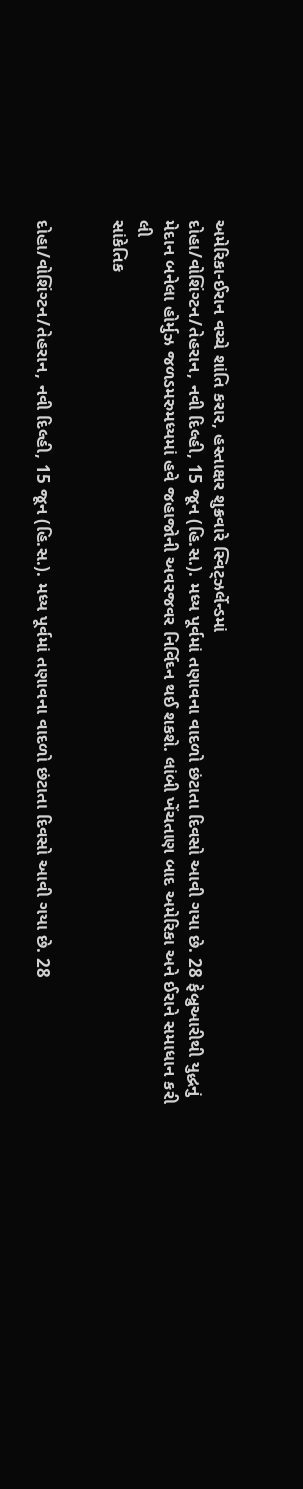અમેરિકા-ઈરાન વચ્ચે શાંતિ કરાર, હસ્તાક્ષર શુક્રવારે સ્વિટ્ઝર્લેન્ડમાં
દોહા/વોશિંગ્ટન/તેહરાન, નવી દિલ્હી, 15 જૂન (હિ.સ.). મધ્ય પૂર્વમાં તણાવના વાદળો છંટાતા દિવસો આવી ગયા છે. 28 ફેબ્રુઆરીથી યુદ્ધનું મેદાન બનેલા હોર્મુઝ જળડમરુમધ્યમાં હવે જહાજોની અવરજવર નિર્વિઘ્ન થઈ શકશે. લાંબી ખેંચતાણ બાદ અમેરિકા અને ઈરાને સમાધાન કરી લી
સાંકેતિક


દોહા/વોશિંગ્ટન/તેહરાન, નવી દિલ્હી, 15 જૂન (હિ.સ.). મધ્ય પૂર્વમાં તણાવના વાદળો છંટાતા દિવસો આવી ગયા છે. 28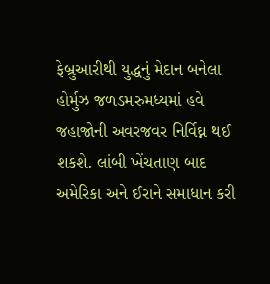ફેબ્રુઆરીથી યુદ્ધનું મેદાન બનેલા હોર્મુઝ જળડમરુમધ્યમાં હવે જહાજોની અવરજવર નિર્વિઘ્ન થઈ શકશે. લાંબી ખેંચતાણ બાદ અમેરિકા અને ઈરાને સમાધાન કરી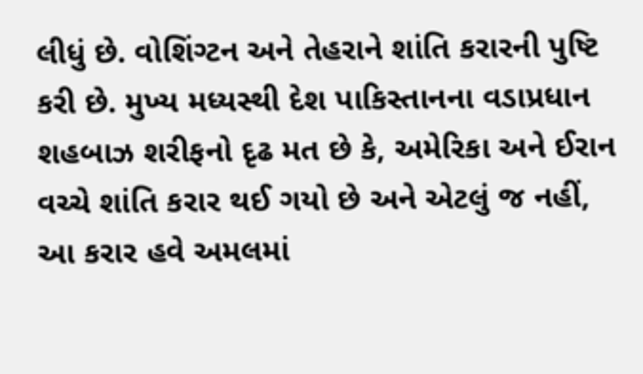લીધું છે. વોશિંગ્ટન અને તેહરાને શાંતિ કરારની પુષ્ટિ કરી છે. મુખ્ય મધ્યસ્થી દેશ પાકિસ્તાનના વડાપ્રધાન શહબાઝ શરીફનો દૃઢ મત છે કે, અમેરિકા અને ઈરાન વચ્ચે શાંતિ કરાર થઈ ગયો છે અને એટલું જ નહીં, આ કરાર હવે અમલમાં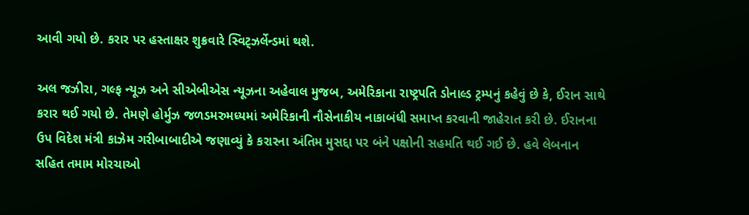આવી ગયો છે. કરાર પર હસ્તાક્ષર શુક્રવારે સ્વિટ્ઝર્લેન્ડમાં થશે.

અલ જઝીરા, ગલ્ફ ન્યૂઝ અને સીએબીએસ ન્યૂઝના અહેવાલ મુજબ, અમેરિકાના રાષ્ટ્રપતિ ડોનાલ્ડ ટ્રમ્પનું કહેવું છે કે, ઈરાન સાથે કરાર થઈ ગયો છે. તેમણે હોર્મુઝ જળડમરુમધ્યમાં અમેરિકાની નૌસેનાકીય નાકાબંધી સમાપ્ત કરવાની જાહેરાત કરી છે. ઈરાનના ઉપ વિદેશ મંત્રી કાઝેમ ગરીબાબાદીએ જણાવ્યું કે કરારના અંતિમ મુસદ્દા પર બંને પક્ષોની સહમતિ થઈ ગઈ છે. હવે લેબનાન સહિત તમામ મોરચાઓ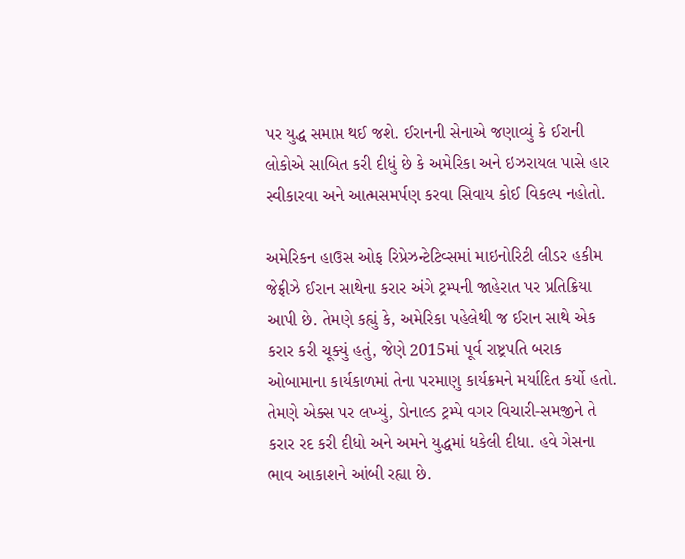પર યુદ્ધ સમાપ્ત થઈ જશે. ઈરાનની સેનાએ જણાવ્યું કે ઈરાની લોકોએ સાબિત કરી દીધું છે કે અમેરિકા અને ઇઝરાયલ પાસે હાર સ્વીકારવા અને આત્મસમર્પણ કરવા સિવાય કોઈ વિકલ્પ નહોતો.

અમેરિકન હાઉસ ઓફ રિપ્રેઝન્ટેટિવ્સમાં માઇનોરિટી લીડર હકીમ જેફ્રીઝે ઈરાન સાથેના કરાર અંગે ટ્રમ્પની જાહેરાત પર પ્રતિક્રિયા આપી છે. તેમણે કહ્યું કે, અમેરિકા પહેલેથી જ ઈરાન સાથે એક કરાર કરી ચૂક્યું હતું, જેણે 2015માં પૂર્વ રાષ્ટ્રપતિ બરાક ઓબામાના કાર્યકાળમાં તેના પરમાણુ કાર્યક્રમને મર્યાદિત કર્યો હતો. તેમણે એક્સ પર લખ્યું, ડોનાલ્ડ ટ્રમ્પે વગર વિચારી-સમજીને તે કરાર રદ કરી દીધો અને અમને યુદ્ધમાં ધકેલી દીધા. હવે ગેસના ભાવ આકાશને આંબી રહ્યા છે.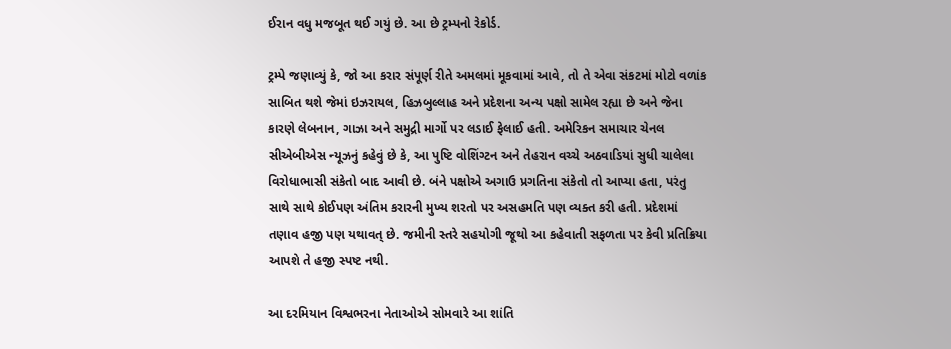ઈરાન વધુ મજબૂત થઈ ગયું છે. આ છે ટ્રમ્પનો રેકોર્ડ.

ટ્રમ્પે જણાવ્યું કે, જો આ કરાર સંપૂર્ણ રીતે અમલમાં મૂકવામાં આવે, તો તે એવા સંકટમાં મોટો વળાંક સાબિત થશે જેમાં ઇઝરાયલ, હિઝબુલ્લાહ અને પ્રદેશના અન્ય પક્ષો સામેલ રહ્યા છે અને જેના કારણે લેબનાન, ગાઝા અને સમુદ્રી માર્ગો પર લડાઈ ફેલાઈ હતી. અમેરિકન સમાચાર ચેનલ સીએબીએસ ન્યૂઝનું કહેવું છે કે, આ પુષ્ટિ વોશિંગ્ટન અને તેહરાન વચ્ચે અઠવાડિયાં સુધી ચાલેલા વિરોધાભાસી સંકેતો બાદ આવી છે. બંને પક્ષોએ અગાઉ પ્રગતિના સંકેતો તો આપ્યા હતા, પરંતુ સાથે સાથે કોઈપણ અંતિમ કરારની મુખ્ય શરતો પર અસહમતિ પણ વ્યક્ત કરી હતી. પ્રદેશમાં તણાવ હજી પણ યથાવત્ છે. જમીની સ્તરે સહયોગી જૂથો આ કહેવાતી સફળતા પર કેવી પ્રતિક્રિયા આપશે તે હજી સ્પષ્ટ નથી.

આ દરમિયાન વિશ્વભરના નેતાઓએ સોમવારે આ શાંતિ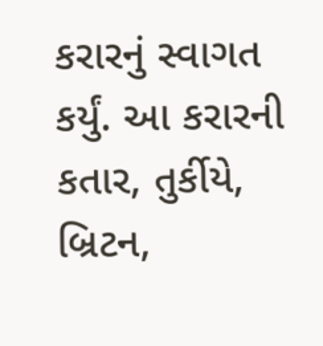કરારનું સ્વાગત કર્યું. આ કરારની કતાર, તુર્કીયે, બ્રિટન,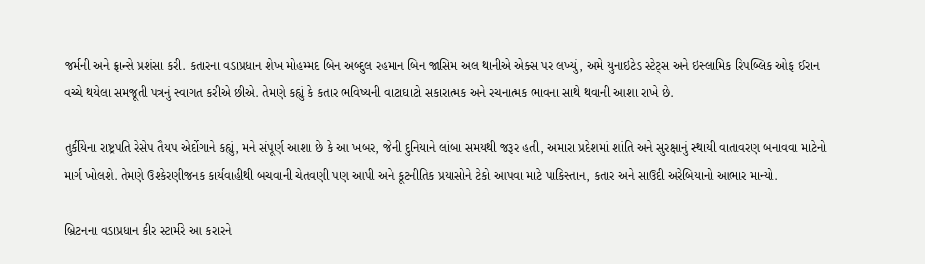જર્મની અને ફ્રાન્સે પ્રશંસા કરી. કતારના વડાપ્રધાન શેખ મોહમ્મદ બિન અબ્દુલ રહમાન બિન જાસિમ અલ થાનીએ એક્સ પર લખ્યું, અમે યુનાઇટેડ સ્ટેટ્સ અને ઇસ્લામિક રિપબ્લિક ઓફ ઈરાન વચ્ચે થયેલા સમજૂતી પત્રનું સ્વાગત કરીએ છીએ. તેમણે કહ્યું કે કતાર ભવિષ્યની વાટાઘાટો સકારાત્મક અને રચનાત્મક ભાવના સાથે થવાની આશા રાખે છે.

તુર્કીયેના રાષ્ટ્રપતિ રેસેપ તૈયપ એર્દોગાને કહ્યું, મને સંપૂર્ણ આશા છે કે આ ખબર, જેની દુનિયાને લાંબા સમયથી જરૂર હતી, અમારા પ્રદેશમાં શાંતિ અને સુરક્ષાનું સ્થાયી વાતાવરણ બનાવવા માટેનો માર્ગ ખોલશે. તેમણે ઉશ્કેરણીજનક કાર્યવાહીથી બચવાની ચેતવણી પણ આપી અને કૂટનીતિક પ્રયાસોને ટેકો આપવા માટે પાકિસ્તાન, કતાર અને સાઉદી અરેબિયાનો આભાર માન્યો.

બ્રિટનના વડાપ્રધાન કીર સ્ટાર્મરે આ કરારને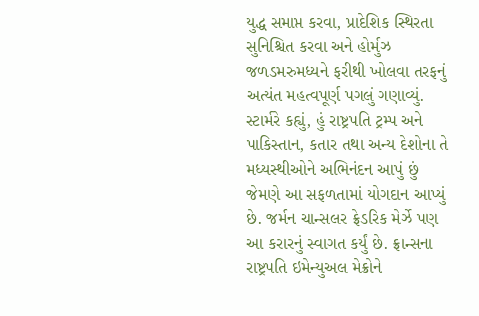યુદ્ધ સમાપ્ત કરવા, પ્રાદેશિક સ્થિરતા સુનિશ્ચિત કરવા અને હોર્મુઝ જળડમરુમધ્યને ફરીથી ખોલવા તરફનું અત્યંત મહત્વપૂર્ણ પગલું ગણાવ્યું. સ્ટાર્મરે કહ્યું, હું રાષ્ટ્રપતિ ટ્રમ્પ અને પાકિસ્તાન, કતાર તથા અન્ય દેશોના તે મધ્યસ્થીઓને અભિનંદન આપું છું જેમણે આ સફળતામાં યોગદાન આપ્યું છે. જર્મન ચાન્સલર ફ્રેડરિક મેર્ઝે પણ આ કરારનું સ્વાગત કર્યું છે. ફ્રાન્સના રાષ્ટ્રપતિ ઇમેન્યુઅલ મેક્રોને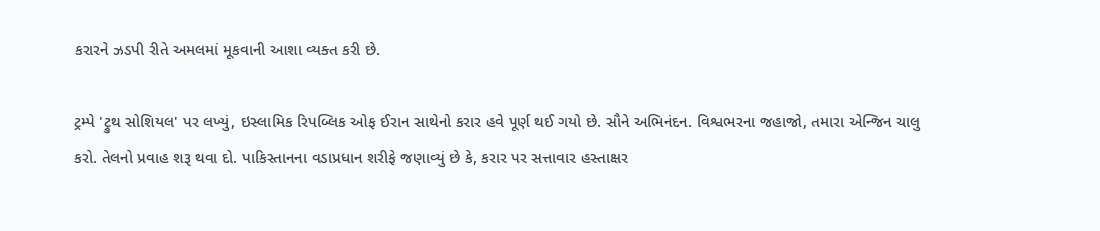કરારને ઝડપી રીતે અમલમાં મૂકવાની આશા વ્યક્ત કરી છે.

ટ્રમ્પે 'ટ્રુથ સોશિયલ' પર લખ્યું, ઇસ્લામિક રિપબ્લિક ઓફ ઈરાન સાથેનો કરાર હવે પૂર્ણ થઈ ગયો છે. સૌને અભિનંદન. વિશ્વભરના જહાજો, તમારા એન્જિન ચાલુ કરો. તેલનો પ્રવાહ શરૂ થવા દો. પાકિસ્તાનના વડાપ્રધાન શરીફે જણાવ્યું છે કે, કરાર પર સત્તાવાર હસ્તાક્ષર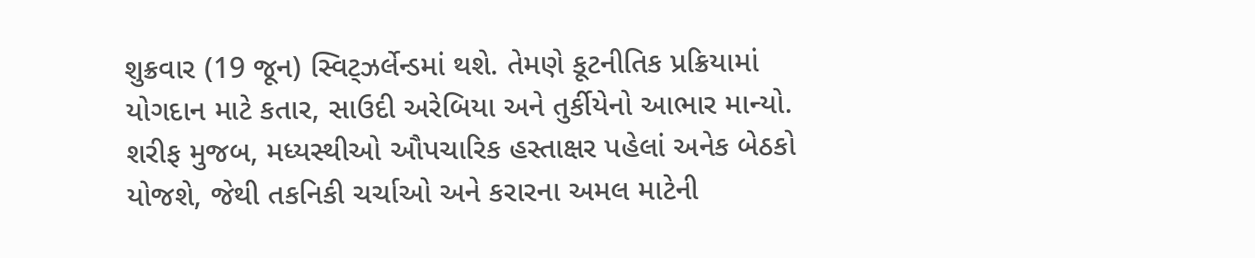શુક્રવાર (19 જૂન) સ્વિટ્ઝર્લેન્ડમાં થશે. તેમણે કૂટનીતિક પ્રક્રિયામાં યોગદાન માટે કતાર, સાઉદી અરેબિયા અને તુર્કીયેનો આભાર માન્યો. શરીફ મુજબ, મધ્યસ્થીઓ ઔપચારિક હસ્તાક્ષર પહેલાં અનેક બેઠકો યોજશે, જેથી તકનિકી ચર્ચાઓ અને કરારના અમલ માટેની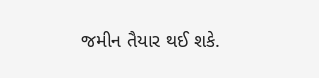જમીન તૈયાર થઈ શકે.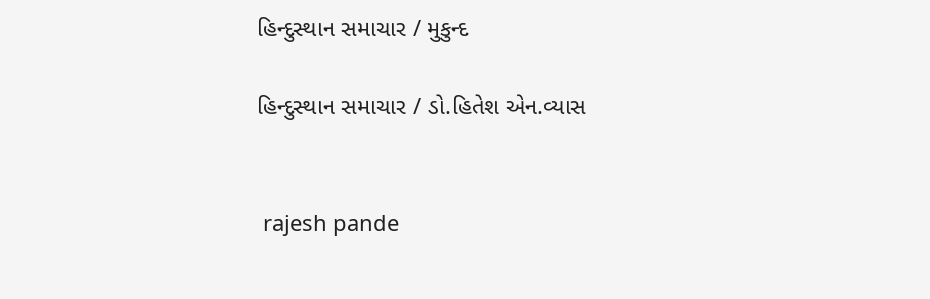હિન્દુસ્થાન સમાચાર / મુકુન્દ

હિન્દુસ્થાન સમાચાર / ડો.હિતેશ એન.વ્યાસ


 rajesh pande